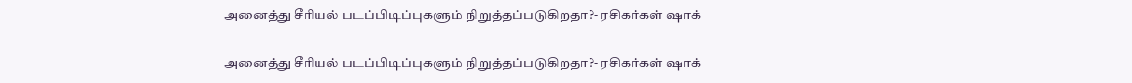அனைத்து சீரியல் படப்பிடிப்புகளும் நிறுத்தப்படுகிறதா?- ரசிகர்கள் ஷாக்

அனைத்து சீரியல் படப்பிடிப்புகளும் நிறுத்தப்படுகிறதா?- ரசிகர்கள் ஷாக்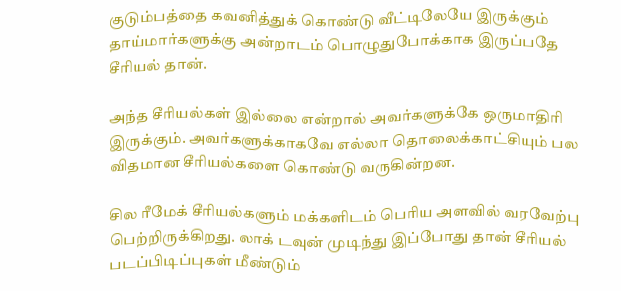குடும்பத்தை கவனித்துக் கொண்டு வீட்டிலேயே இருக்கும் தாய்மார்களுக்கு அன்றாடம் பொழுதுபோக்காக இருப்பதே சீரியல் தான்.

அந்த சீரியல்கள் இல்லை என்றால் அவர்களுக்கே ஒருமாதிரி இருக்கும். அவர்களுக்காகவே எல்லா தொலைக்காட்சியும் பல விதமான சீரியல்களை கொண்டு வருகின்றன.

சில ரீமேக் சீரியல்களும் மக்களிடம் பெரிய அளவில் வரவேற்பு பெற்றிருக்கிறது. லாக் டவுன் முடிந்து இப்போது தான் சீரியல் படப்பிடிப்புகள் மீண்டும்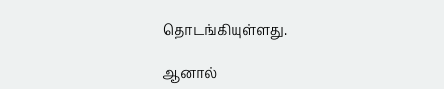தொடங்கியுள்ளது.

ஆனால்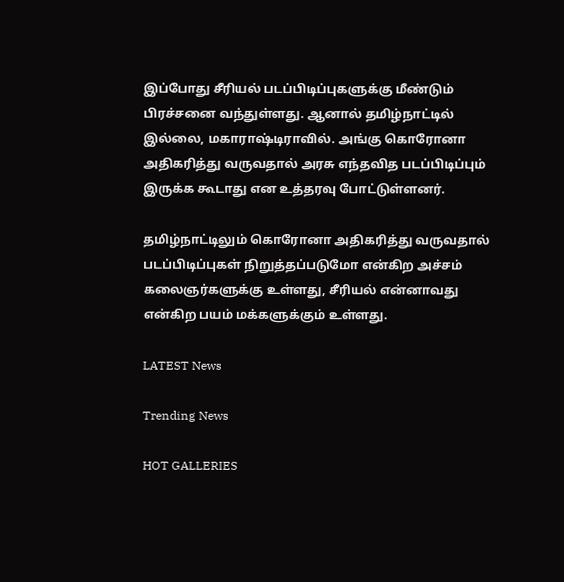இப்போது சீரியல் படப்பிடிப்புகளுக்கு மீண்டும் பிரச்சனை வந்துள்ளது. ஆனால் தமிழ்நாட்டில் இல்லை, மகாராஷ்டிராவில். அங்கு கொரோனா அதிகரித்து வருவதால் அரசு எந்தவித படப்பிடிப்பும் இருக்க கூடாது என உத்தரவு போட்டுள்ளனர்.

தமிழ்நாட்டிலும் கொரோனா அதிகரித்து வருவதால் படப்பிடிப்புகள் நிறுத்தப்படுமோ என்கிற அச்சம் கலைஞர்களுக்கு உள்ளது, சீரியல் என்னாவது என்கிற பயம் மக்களுக்கும் உள்ளது.

LATEST News

Trending News

HOT GALLERIES